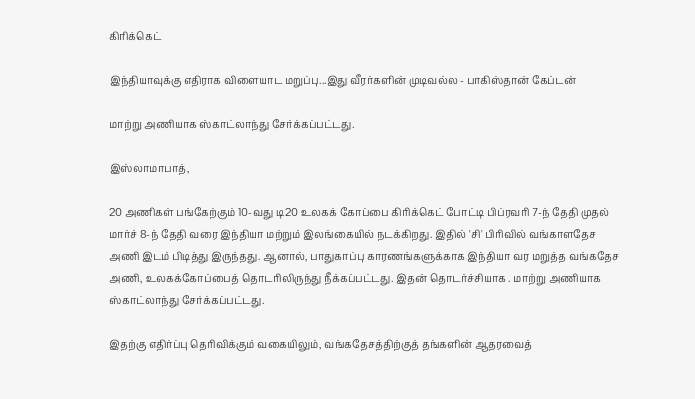கிரிக்கெட்

இந்தியாவுக்கு எதிராக விளையாட மறுப்பு...இது வீரர்களின் முடிவல்ல - பாகிஸ்தான் கேப்டன்

மாற்று அணியாக ஸ்காட்லாந்து சேர்க்கப்பட்டது.

இஸ்லாமாபாத்,

20 அணிகள் பங்கேற்கும் 10-வது டி20 உலகக் கோப்பை கிரிக்கெட் போட்டி பிப்ரவரி 7-ந் தேதி முதல் மார்ச் 8-ந் தேதி வரை இந்தியா மற்றும் இலங்கையில் நடக்கிறது. இதில் 'சி' பிரிவில் வங்காளதேச அணி இடம் பிடித்து இருந்தது. ஆனால், பாதுகாப்பு காரணங்களுக்காக இந்தியா வர மறுத்த வங்கதேச அணி, உலகக்கோப்பைத் தொடரிலிருந்து நீக்கப்பட்டது. இதன் தொடர்ச்சியாக . மாற்று அணியாக ஸ்காட்லாந்து சேர்க்கப்பட்டது.

இதற்கு எதிர்ப்பு தெரிவிக்கும் வகையிலும், வங்கதேசத்திற்குத் தங்களின் ஆதரவைத்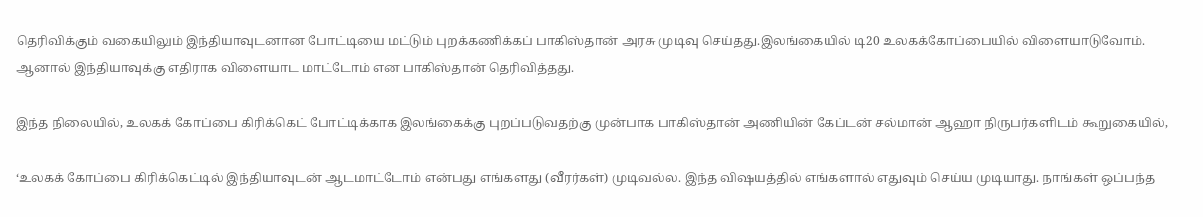தெரிவிக்கும் வகையிலும் இந்தியாவுடனான போட்டியை மட்டும் புறக்கணிக்கப் பாகிஸ்தான் அரசு முடிவு செய்தது.இலங்கையில் டி20 உலகக்கோப்பையில் விளையாடுவோம். ஆனால் இந்தியாவுக்கு எதிராக விளையாட மாட்டோம் என பாகிஸ்தான் தெரிவித்தது.

இந்த நிலையில், உலகக் கோப்பை கிரிக்கெட் போட்டிக்காக இலங்கைக்கு புறப்படுவதற்கு முன்பாக பாகிஸ்தான் அணியின் கேப்டன் சல்மான் ஆஹா நிருபர்களிடம் கூறுகையில்,

‘உலகக் கோப்பை கிரிக்கெட்டில் இந்தியாவுடன் ஆடமாட்டோம் என்பது எங்களது (வீரர்கள்) முடிவல்ல. இந்த விஷயத்தில் எங்களால் எதுவும் செய்ய முடியாது. நாங்கள் ஒப்பந்த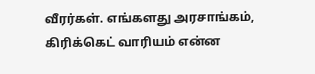வீரர்கள். எங்களது அரசாங்கம், கிரிக்கெட் வாரியம் என்ன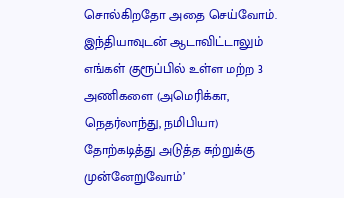சொல்கிறதோ அதை செய்வோம். இந்தியாவுடன் ஆடாவிட்டாலும் எங்கள் குரூப்பில் உள்ள மற்ற 3 அணிகளை (அமெரிக்கா, நெதர்லாந்து, நமிபியா) தோற்கடித்து அடுத்த சுற்றுக்கு முன்னேறுவோம்’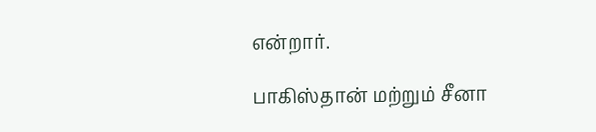என்றார்.

பாகிஸ்தான் மற்றும் சீனா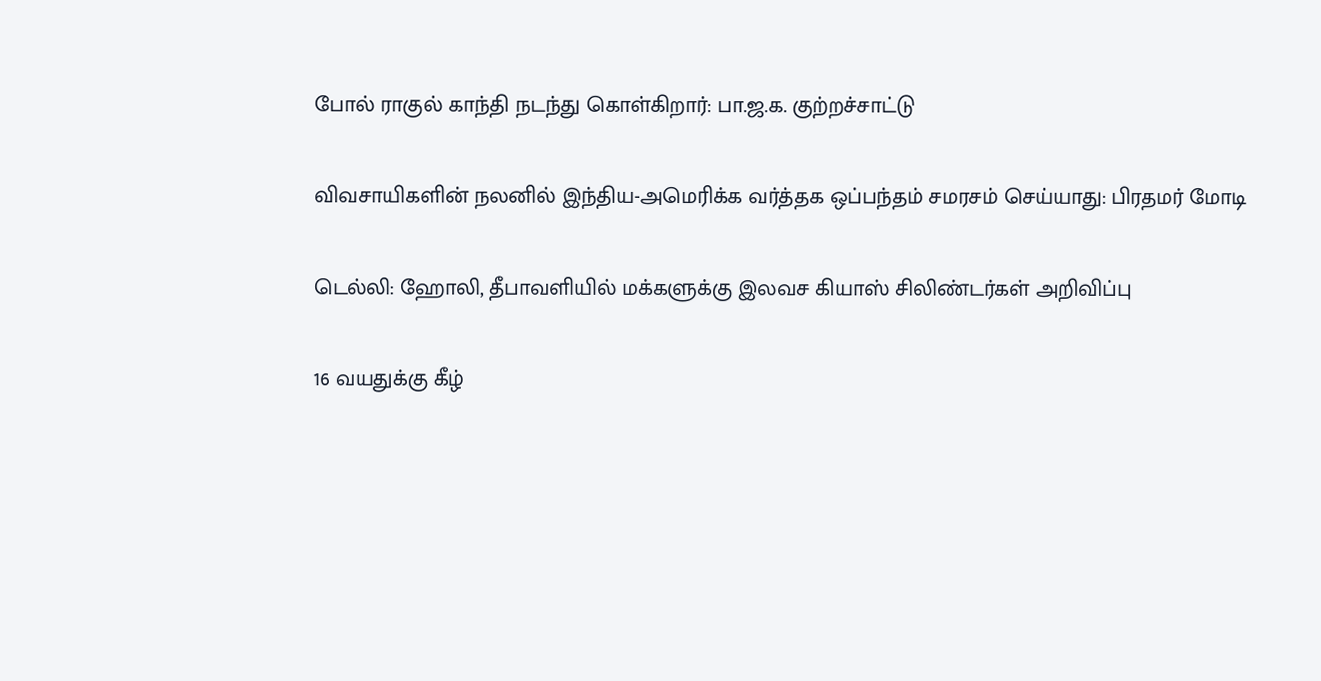போல் ராகுல் காந்தி நடந்து கொள்கிறார்: பா.ஜ.க. குற்றச்சாட்டு

விவசாயிகளின் நலனில் இந்திய-அமெரிக்க வர்த்தக ஒப்பந்தம் சமரசம் செய்யாது: பிரதமர் மோடி

டெல்லி: ஹோலி, தீபாவளியில் மக்களுக்கு இலவச கியாஸ் சிலிண்டர்கள் அறிவிப்பு

16 வயதுக்கு கீழ்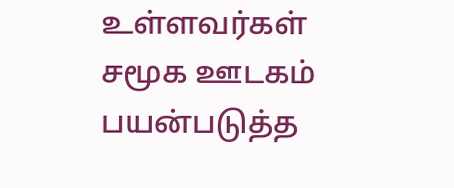உள்ளவர்கள் சமூக ஊடகம் பயன்படுத்த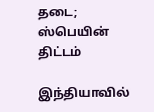தடை; ஸ்பெயின் திட்டம்

இந்தியாவில்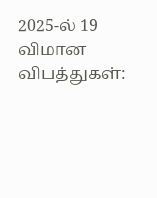2025-ல் 19 விமான விபத்துகள்: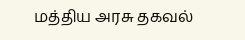மத்திய அரசு தகவல்